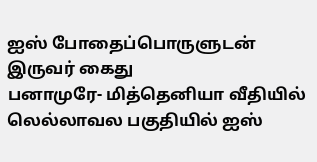ஐஸ் போதைப்பொருளுடன் இருவர் கைது
பனாமுரே- மித்தெனியா வீதியில் லெல்லாவல பகுதியில் ஐஸ்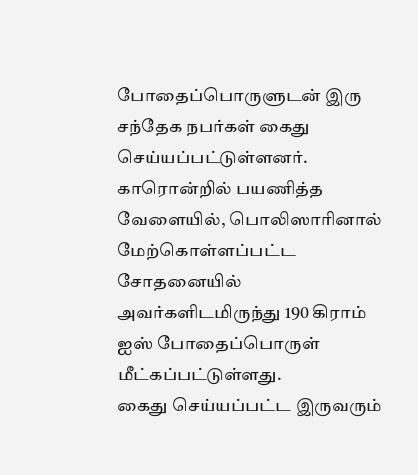போதைப்பொருளுடன் இரு சந்தேக நபர்கள் கைது செய்யப்பட்டுள்ளனர்.
காரொன்றில் பயணித்த வேளையில், பொலிஸாரினால் மேற்கொள்ளப்பட்ட சோதனையில் அவர்களிடமிருந்து 190 கிராம் ஐஸ் போதைப்பொருள் மீட்கப்பட்டுள்ளது.
கைது செய்யப்பட்ட இருவரும்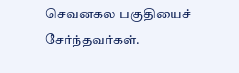செவனகல பகுதியைச் சேர்ந்தவர்கள்.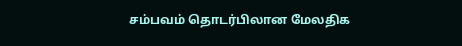சம்பவம் தொடர்பிலான மேலதிக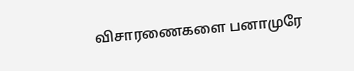விசாரணைகளை பனாமுரே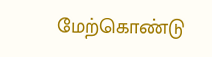மேற்கொண்டு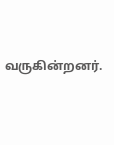வருகின்றனர்.